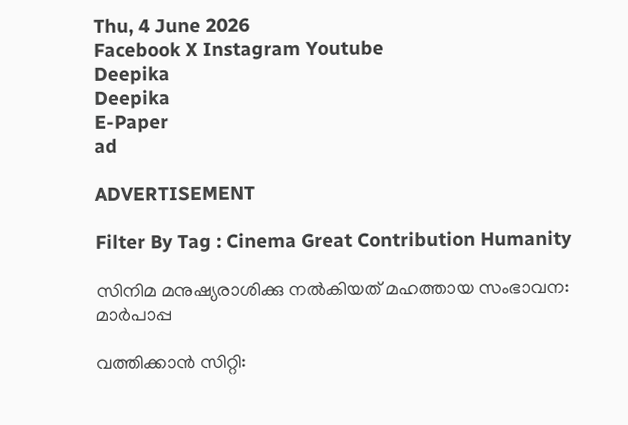Thu, 4 June 2026
Facebook X Instagram Youtube
Deepika
Deepika
E-Paper
ad

ADVERTISEMENT

Filter By Tag : Cinema Great Contribution Humanity

സിനിമ മനുഷ്യരാശിക്കു നൽകിയത് മഹത്തായ സംഭാവന: മാർപാപ്പ

വത്തിക്കാൻ സിറ്റി: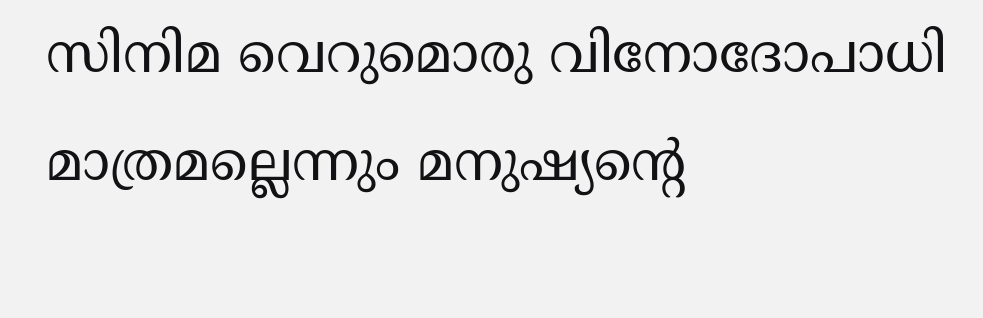സിനിമ വെറുമൊരു വിനോദോപാധി മാത്രമല്ലെന്നും മനുഷ്യന്‍റെ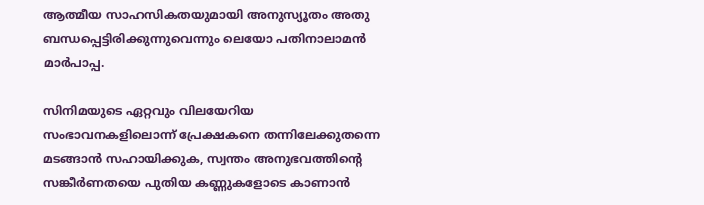ആത്മീയ സാഹസികതയുമായി അനുസ്യൂതം അതു ബന്ധപ്പെട്ടിരിക്കുന്നുവെന്നും ലെയോ പതിനാലാമൻ മാർപാപ്പ.

സിനിമയുടെ ഏറ്റവും വിലയേറിയ സംഭാവനകളിലൊന്ന് പ്രേക്ഷകനെ തന്നിലേക്കുതന്നെ മടങ്ങാൻ സഹായിക്കുക, സ്വന്തം അനുഭവത്തിന്‍റെ സങ്കീർണതയെ പുതിയ കണ്ണുകളോടെ കാണാൻ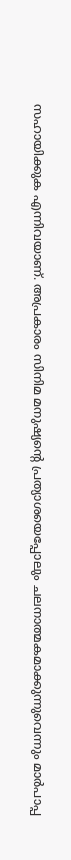സഹായിക്കുക എന്നിവയാണ്. അപ്രകാരം സിനിമ മനുഷ്യന്‍റെ പ്രത്യാശയെപ്പോലും ചലനാത്മകമാക്കുന്നുവെന്നും മാർപാപ്പ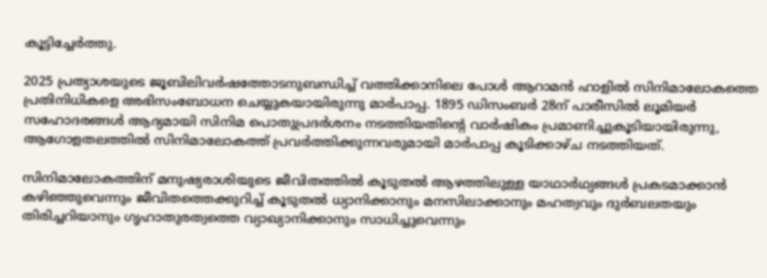കൂട്ടിച്ചേർത്തു.

2025 പ്രത്യാശയുടെ ജൂബിലിവർഷത്തോടനുബന്ധിച്ച് വത്തിക്കാനിലെ പോൾ ആറാമൻ ഹാളിൽ സിനിമാലോകത്തെ പ്രതിനിധികളെ അഭിസംബോധന ചെയ്യുകയായിരുന്നു മാർപാപ്പ. 1895 ഡിസംബർ 28ന് പാരീസിൽ ലൂമിയർ സഹോദരങ്ങൾ ആദ്യമായി സിനിമ പൊതുപ്രദർശനം നടത്തിയതിന്‍റെ വാർഷികം പ്രമാണിച്ചുകൂടിയായിരുന്നു, ആഗോളതലത്തിൽ സിനിമാലോകത്ത് പ്രവർത്തിക്കുന്നവരുമായി മാർപാപ്പ കൂടിക്കാഴ്ച നടത്തിയത്.

സിനിമാലോകത്തിന് മനുഷ്യരാശിയുടെ ജീവിതത്തിൽ കൂടുതൽ ആഴത്തിലുള്ള യാഥാർഥ്യങ്ങൾ പ്രകടമാക്കാൻ കഴിഞ്ഞുവെന്നും ജീവിതത്തെക്കുറിച്ച് കൂടുതൽ ധ്യാനിക്കാനും മനസിലാക്കാനും മഹത്വവും ദുർബലതയും തിരിച്ചറിയാനും ഗൃഹാതുരത്വത്തെ വ്യാഖ്യാനിക്കാനും സാധിച്ചുവെന്നും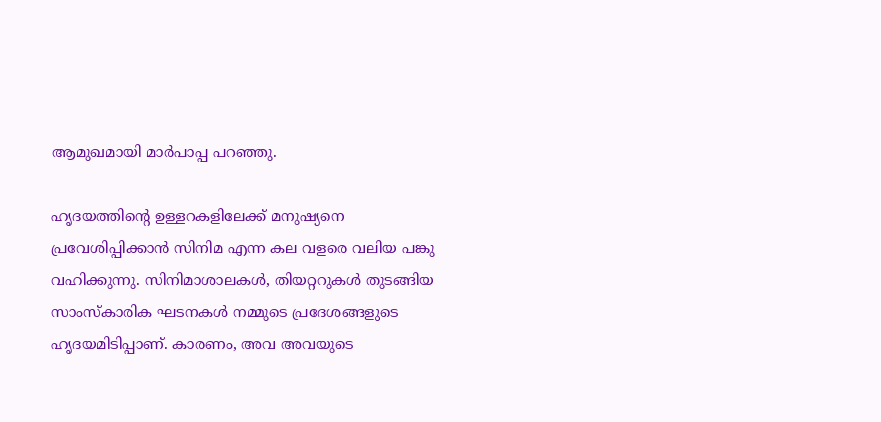ആമുഖമായി മാർപാപ്പ പറഞ്ഞു.

ഹൃദയത്തിന്‍റെ ഉള്ളറകളിലേക്ക് മനുഷ്യനെ പ്രവേശിപ്പിക്കാൻ സിനിമ എന്ന കല വളരെ വലിയ പങ്കു വഹിക്കുന്നു. സിനിമാശാലകൾ, തിയറ്ററുകൾ തുടങ്ങിയ സാംസ്കാരിക ഘടനകൾ നമ്മുടെ പ്രദേശങ്ങളുടെ ഹൃദയമിടിപ്പാണ്. കാരണം, അവ അവയുടെ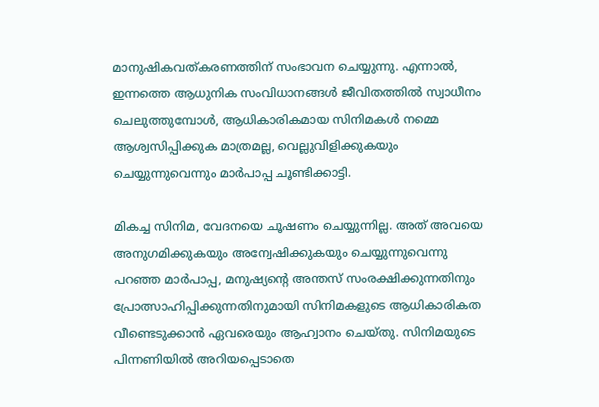മാനുഷികവത്കരണത്തിന് സംഭാവന ചെയ്യുന്നു. എന്നാൽ, ഇന്നത്തെ ആധുനിക സംവിധാനങ്ങൾ ജീവിതത്തിൽ സ്വാധീനം ചെലുത്തുമ്പോൾ, ആധികാരികമായ സിനിമകൾ നമ്മെ ആശ്വസിപ്പിക്കുക മാത്രമല്ല, വെല്ലുവിളിക്കുകയും ചെയ്യുന്നുവെന്നും മാർപാപ്പ ചൂണ്ടിക്കാട്ടി.

മികച്ച സിനിമ, വേദനയെ ചൂഷണം ചെയ്യുന്നില്ല. അത് അവയെ അനുഗമിക്കുകയും അന്വേഷിക്കുകയും ചെയ്യുന്നുവെന്നു പറഞ്ഞ മാർപാപ്പ, മനുഷ്യന്‍റെ അന്തസ് സംരക്ഷിക്കുന്നതിനും പ്രോത്സാഹിപ്പിക്കുന്നതിനുമായി സിനിമകളുടെ ആധികാരികത വീണ്ടെടുക്കാൻ ഏവരെയും ആഹ്വാനം ചെയ്തു. സിനിമയുടെ പിന്നണിയിൽ അറിയപ്പെടാതെ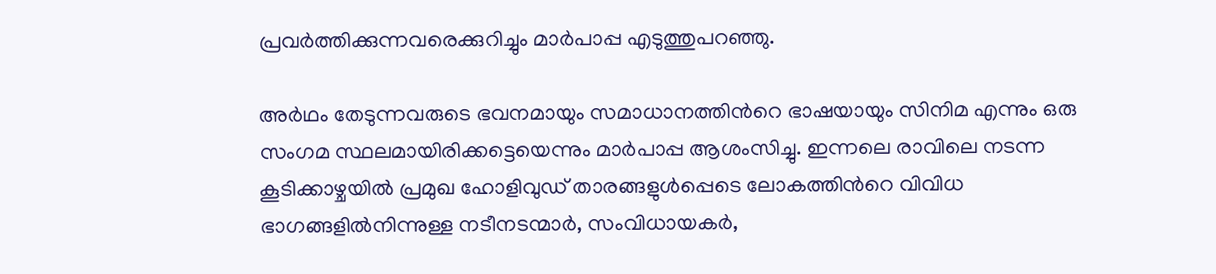പ്രവർത്തിക്കുന്നവരെക്കുറിച്ചും മാർപാപ്പ എടുത്തുപറഞ്ഞു.

അർഥം തേടുന്നവരുടെ ഭവനമായും സമാധാനത്തിന്‍റെ ഭാഷയായും സിനിമ എന്നും ഒരു സംഗമ സ്ഥലമായിരിക്കട്ടെയെന്നും മാർപാപ്പ ആശംസിച്ചു. ഇന്നലെ രാവിലെ നടന്ന കൂടിക്കാഴ്ചയിൽ പ്രമുഖ ഹോളിവുഡ് താരങ്ങളുൾപ്പെടെ ലോകത്തിന്‍റെ വിവിധ ഭാഗങ്ങളിൽനിന്നുള്ള നടീനടന്മാർ, സംവിധായകർ,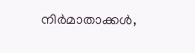നിർമാതാക്കൾ,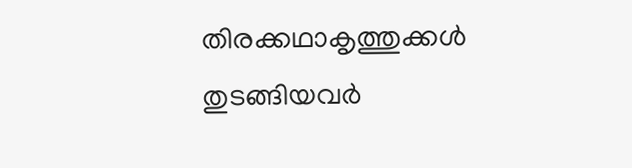തിരക്കഥാകൃത്തുക്കൾ തുടങ്ങിയവർ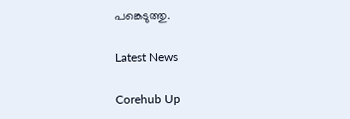പങ്കെടുത്തു.

Latest News

Corehub Up